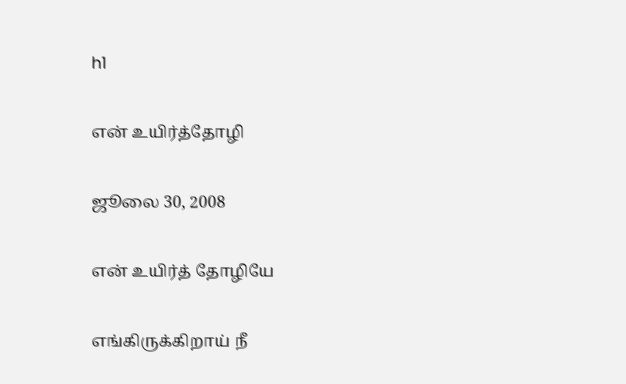h1

என் உயிர்த்தோழி

ஜூலை 30, 2008

என் உயிர்த் தோழியே

எங்கிருக்கிறாய் நீ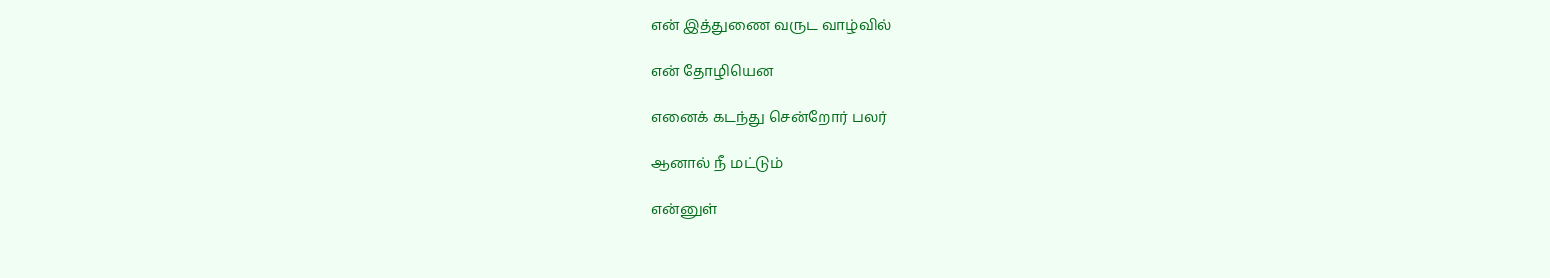என் இத்துணை வருட வாழ்வில்

என் தோழியென

எனைக் கடந்து சென்றோர் பலர்

ஆனால் நீ மட்டும்

என்னுள்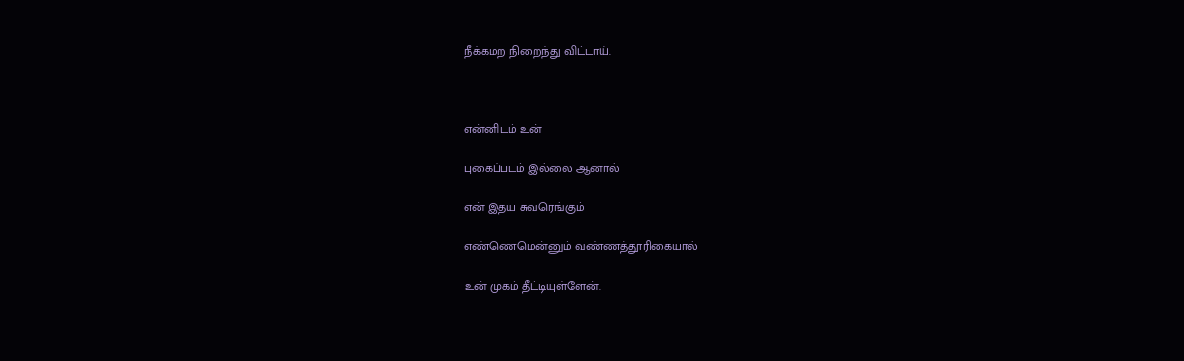நீக்கமற நிறைந்து விட்டாய்.



என்னிடம் உன்

புகைப்படம் இல்லை ஆனால்

என் இதய சுவரெங்கும்

எண்ணெமென்னும் வண்ணத்தூரிகையால்

உன் முகம் தீட்டியுள்ளேன்.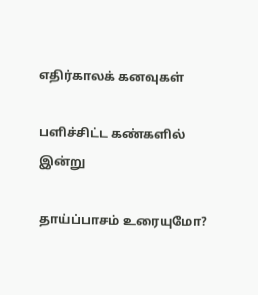எதிர்காலக் கனவுகள்

பளிச்சிட்ட கண்களில் இன்று

தாய்ப்பாசம் உரையுமோ?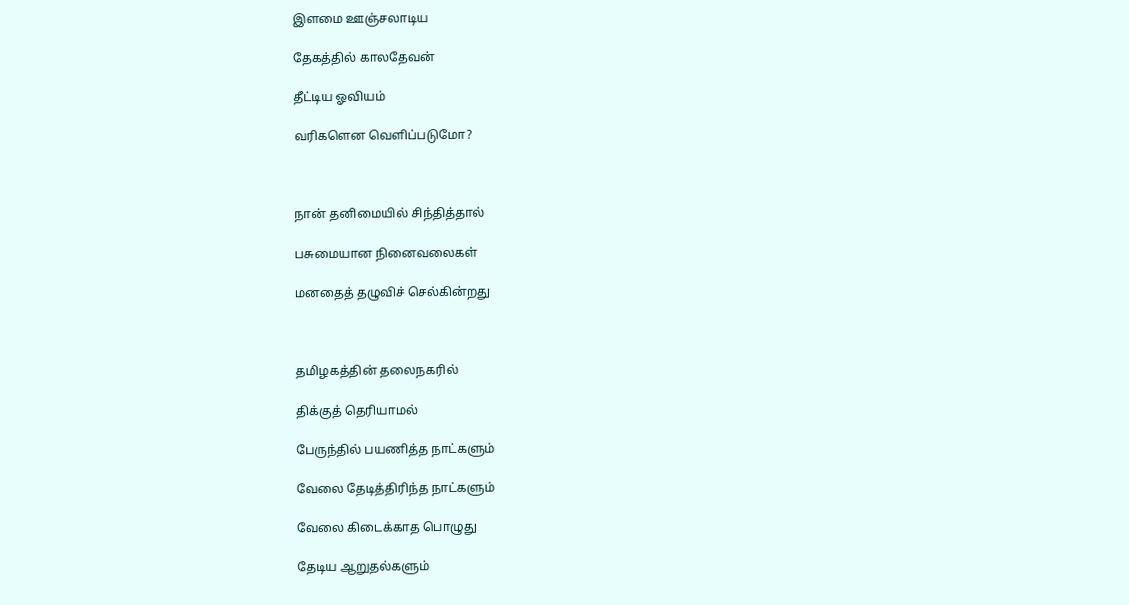இளமை ஊஞ்சலாடிய

தேகத்தில் காலதேவன்

தீட்டிய ஓவியம்

வரிகளென வெளிப்படுமோ?



நான் தனிமையில் சிந்தித்தால்

பசுமையான நினைவலைகள்

மனதைத் தழுவிச் செல்கின்றது



தமிழகத்தின் தலைநகரில்

திக்குத் தெரியாமல்

பேருந்தில் பயணித்த நாட்களும்

வேலை தேடித்திரிந்த நாட்களும்

வேலை கிடைக்காத பொழுது

தேடிய ஆறுதல்களும்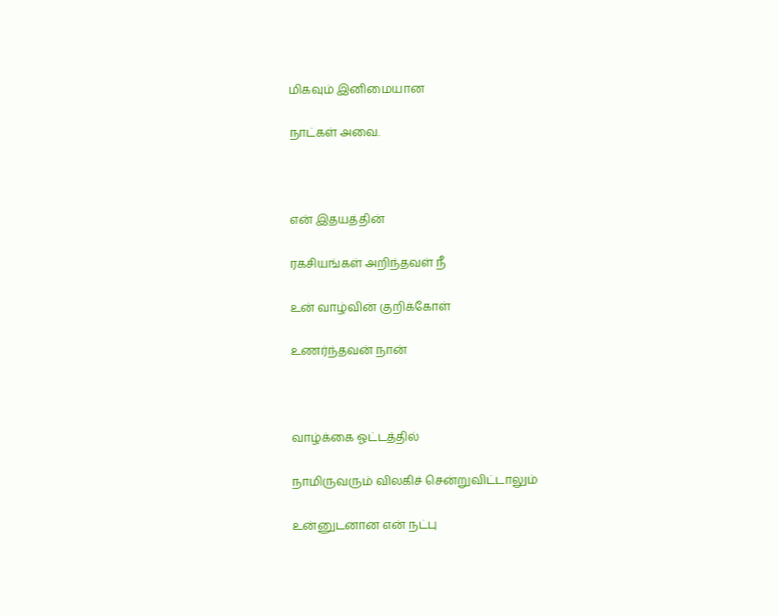மிகவும் இனிமையான

நாட்கள் அவை.



என் இதயத்தின்

ரகசியங்கள் அறிந்தவள் நீ

உன் வாழ்வின் குறிக்கோள்

உணர்ந்தவன் நான்



வாழ்க்கை ஓட்டத்தில்

நாமிருவரும் விலகிச் சென்றுவிட்டாலும்

உன்னுடனான என் நட்பு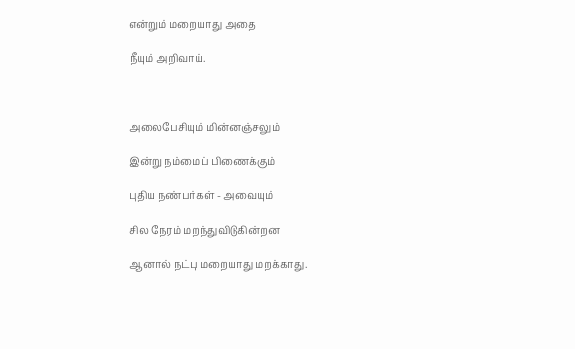என்றும் மறையாது அதை

நீயும் அறிவாய்.



அலைபேசியும் மின்னஞ்சலும்

இன்று நம்மைப் பிணைக்கும்

புதிய நண்பர்கள் - அவையும்

சில நேரம் மறந்துவிடுகின்றன

ஆனால் நட்பு மறையாது மறக்காது.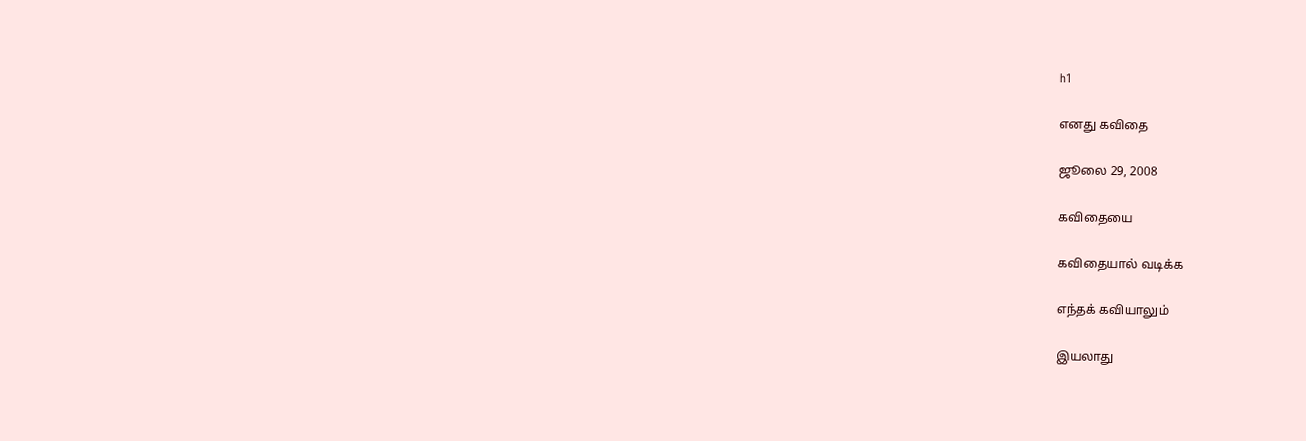h1

எனது கவிதை

ஜூலை 29, 2008

கவிதையை

கவிதையால் வடிக்க

எந்தக் கவியாலும்

இயலாது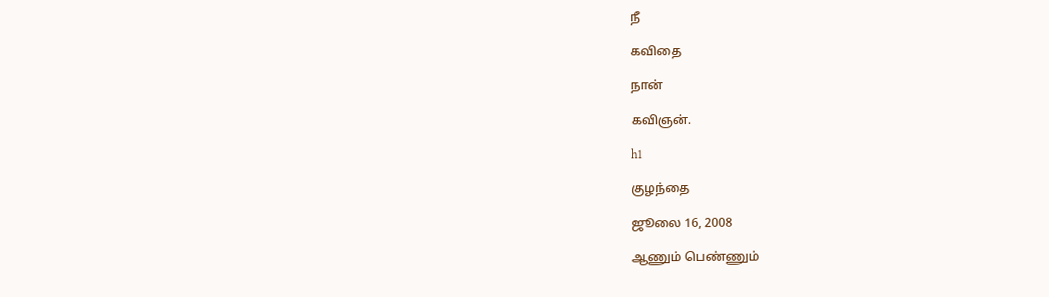நீ

கவிதை

நான்

கவிஞன்.

h1

குழந்தை

ஜூலை 16, 2008

ஆணும் பெண்ணும்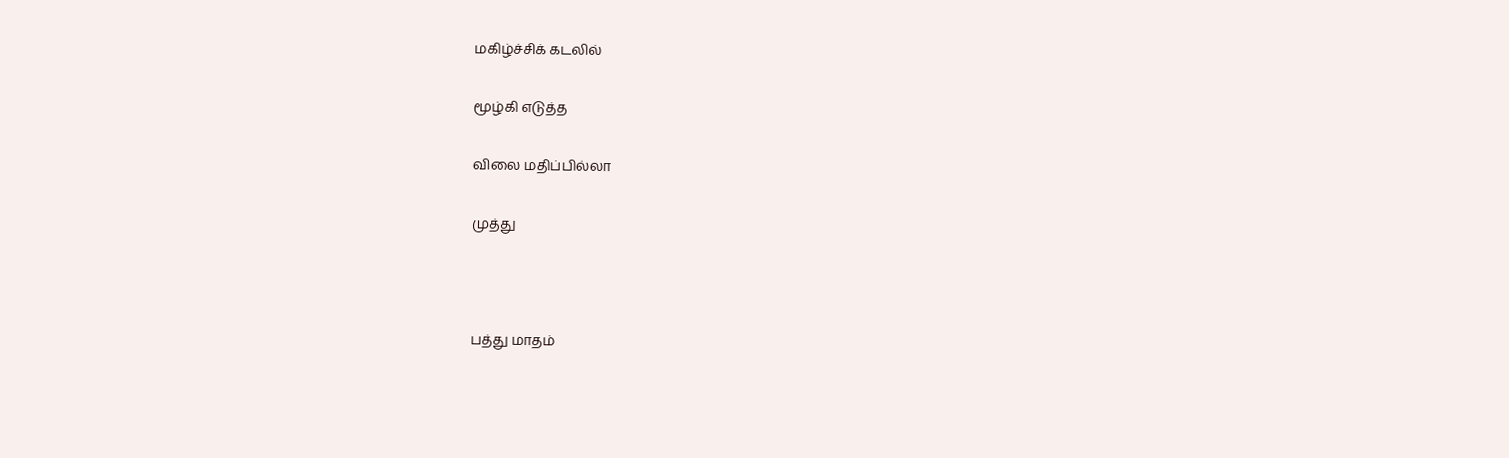மகிழ்ச்சிக் கடலில்

மூழ்கி எடுத்த

விலை மதிப்பில்லா

முத்து



பத்து மாதம்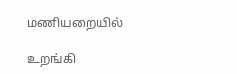மணியறையில்

உறங்கி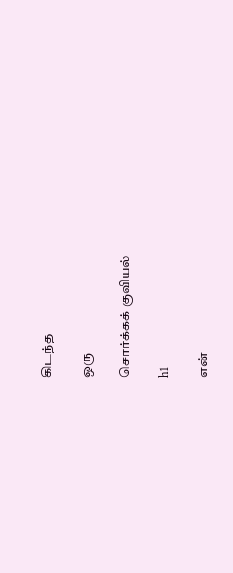கிடந்த

ஒரு

சொர்க்கக் குவியல்

h1

என்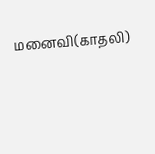மனைவி(காதலி)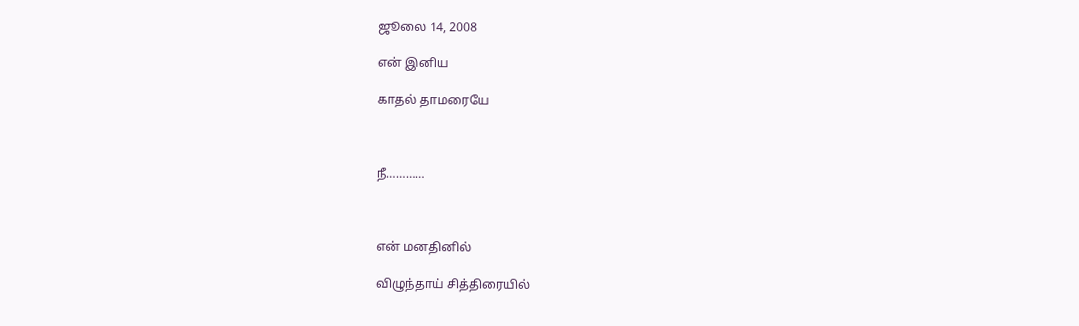ஜூலை 14, 2008

என் இனிய

காதல் தாமரையே



நீ…………



என் மனதினில்

விழுந்தாய் சித்திரையில்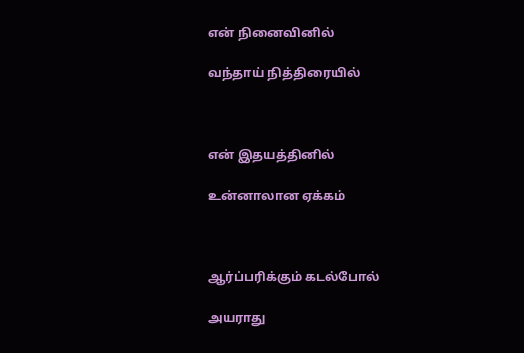என் நினைவினில்

வந்தாய் நித்திரையில்



என் இதயத்தினில்

உன்னாலான ஏக்கம்



ஆர்ப்பரிக்கும் கடல்போல்

அயராது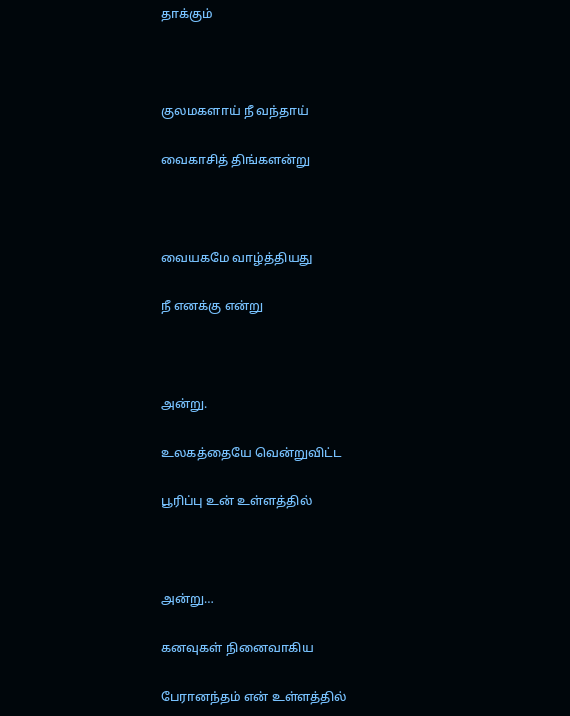தாக்கும்



குலமகளாய் நீ வந்தாய்

வைகாசித் திங்களன்று



வையகமே வாழ்த்தியது

நீ எனக்கு என்று



அன்று.

உலகத்தையே வென்றுவிட்ட

பூரிப்பு உன் உள்ளத்தில்



அன்று…

கனவுகள் நினைவாகிய

பேரானந்தம் என் உள்ளத்தில்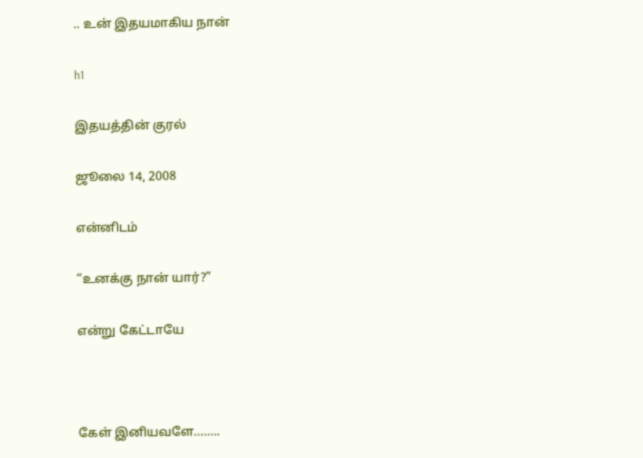.. உன் இதயமாகிய நான்

h1

இதயத்தின் குரல்

ஜூலை 14, 2008

என்னிடம்

“உனக்கு நான் யார்?”

என்று கேட்டாயே



கேள் இனியவளே……..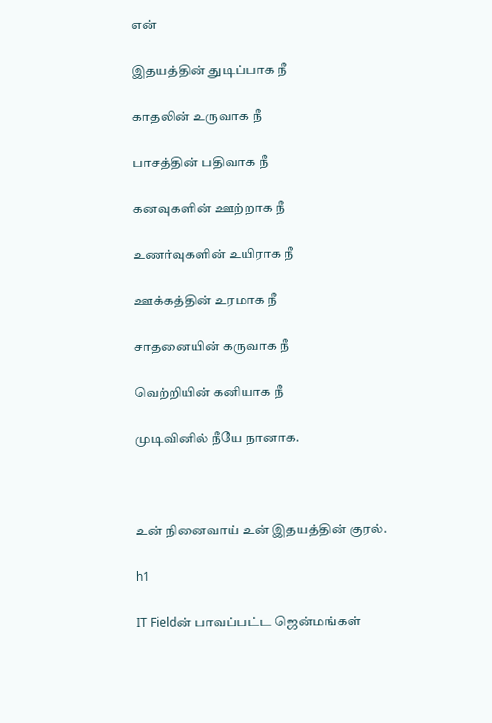என்

இதயத்தின் துடிப்பாக நீ

காதலின் உருவாக நீ

பாசத்தின் பதிவாக நீ

கனவுகளின் ஊற்றாக நீ

உணர்வுகளின் உயிராக நீ

ஊக்கத்தின் உரமாக நீ

சாதனையின் கருவாக நீ

வெற்றியின் கனியாக நீ

முடிவினில் நீயே நானாக.



உன் நினைவாய் உன் இதயத்தின் குரல்.

h1

IT Fieldன் பாவப்பட்ட ஜென்மங்கள்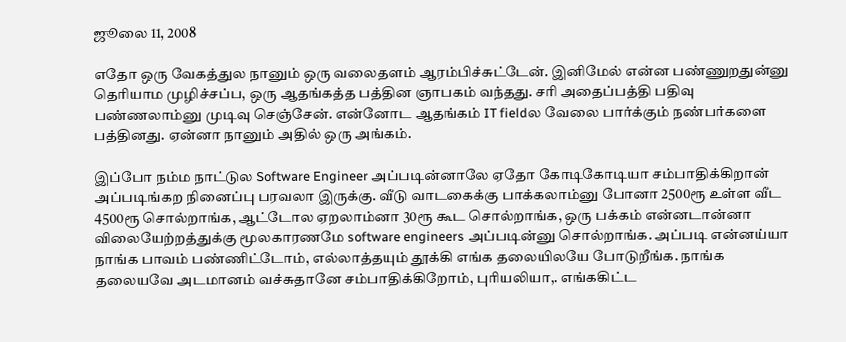ஜூலை 11, 2008

எதோ ஒரு வேகத்துல நானும் ஒரு வலைதளம் ஆரம்பிச்சுட்டேன். இனிமேல் என்ன பண்ணுறதுன்னு தெரியாம முழிச்சப்ப, ஒரு ஆதங்கத்த பத்தின ஞாபகம் வந்தது. சரி அதைப்பத்தி பதிவு பண்ணலாம்னு முடிவு செஞ்சேன். என்னோட ஆதங்கம் IT fieldல வேலை பார்க்கும் நண்பர்களை பத்தினது. ஏன்னா நானும் அதில் ஒரு அங்கம்.

இப்போ நம்ம நாட்டுல Software Engineer அப்படின்னாலே ஏதோ கோடிகோடியா சம்பாதிக்கிறான் அப்படிங்கற நினைப்பு பரவலா இருக்கு. வீடு வாடகைக்கு பாக்கலாம்னு போனா 2500ரூ உள்ள வீட 4500ரூ சொல்றாங்க, ஆட்டோல ஏறலாம்னா 30ரூ கூட சொல்றாங்க, ஒரு பக்கம் என்னடான்னா விலையேற்றத்துக்கு மூலகாரணமே software engineers அப்படின்னு சொல்றாங்க. அப்படி என்னய்யா நாங்க பாவம் பண்ணிட்டோம், எல்லாத்தயும் தூக்கி எங்க தலையிலயே போடுறீங்க. நாங்க தலையவே அடமானம் வச்சுதானே சம்பாதிக்கிறோம், புரியலியா,. எங்ககிட்ட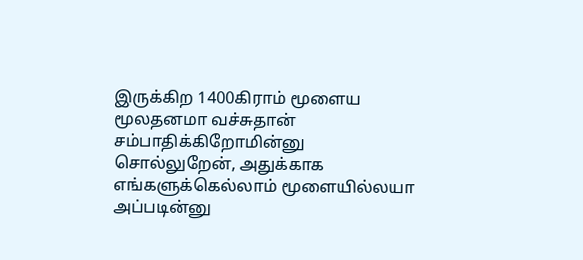இருக்கிற 1400கிராம் மூளைய மூலதனமா வச்சுதான் சம்பாதிக்கிறோமின்னு சொல்லுறேன், அதுக்காக எங்களுக்கெல்லாம் மூளையில்லயா அப்படின்னு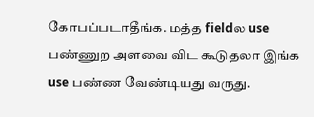கோபப்படாதீங்க. மத்த fieldல use பண்ணுற அளவை விட கூடுதலா இங்க use பண்ண வேண்டியது வருது.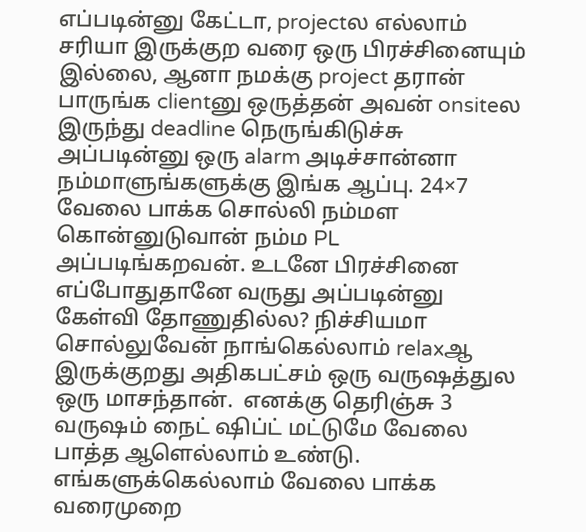எப்படின்னு கேட்டா, projectல எல்லாம் சரியா இருக்குற வரை ஒரு பிரச்சினையும் இல்லை, ஆனா நமக்கு project தரான் பாருங்க clientனு ஒருத்தன் அவன் onsiteல இருந்து deadline நெருங்கிடுச்சு அப்படின்னு ஒரு alarm அடிச்சான்னா நம்மாளுங்களுக்கு இங்க ஆப்பு. 24×7 வேலை பாக்க சொல்லி நம்மள கொன்னுடுவான் நம்ம PL அப்படிங்கறவன். உடனே பிரச்சினை எப்போதுதானே வருது அப்படின்னு கேள்வி தோணுதில்ல? நிச்சியமா சொல்லுவேன் நாங்கெல்லாம் relaxஆ இருக்குறது அதிகபட்சம் ஒரு வருஷத்துல ஒரு மாசந்தான்.  எனக்கு தெரிஞ்சு 3 வருஷம் நைட் ஷிப்ட் மட்டுமே வேலை பாத்த ஆளெல்லாம் உண்டு. எங்களுக்கெல்லாம் வேலை பாக்க வரைமுறை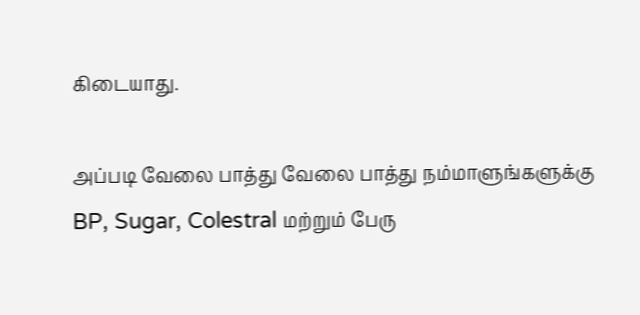கிடையாது.

அப்படி வேலை பாத்து வேலை பாத்து நம்மாளுங்களுக்கு BP, Sugar, Colestral மற்றும் பேரு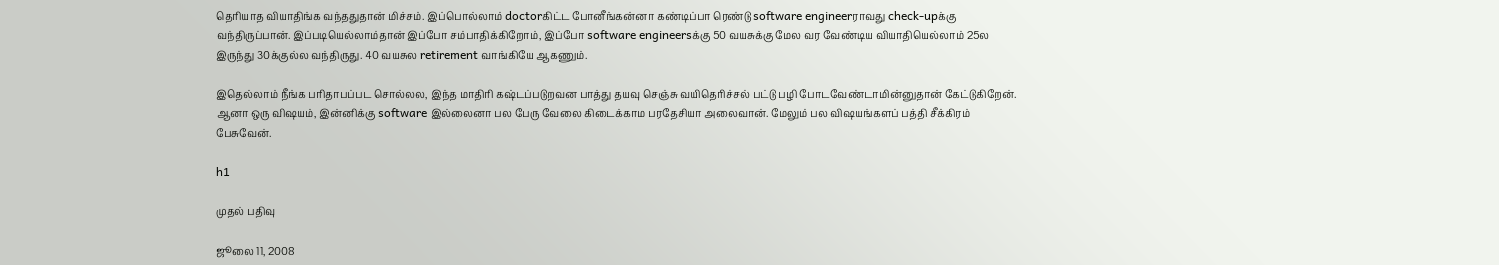தெரியாத வியாதிங்க வந்ததுதான் மிச்சம். இப்பொல்லாம் doctorகிட்ட போனீங்கன்னா கண்டிப்பா ரெண்டு software engineerராவது check-upக்கு வந்திருப்பான். இப்படியெல்லாம்தான் இப்போ சம்பாதிக்கிறோம், இப்போ software engineersக்கு 50 வயசுக்கு மேல வர வேண்டிய வியாதியெல்லாம் 25ல இருந்து 30க்குல்ல வந்திருது. 40 வயசுல retirement வாங்கியே ஆகணும்.

இதெல்லாம் நீங்க பரிதாபப்பட சொல்லல, இந்த மாதிரி கஷ்டப்படுறவன பாத்து தயவு செஞ்சு வயிதெரிச்சல் பட்டு பழி போடவேண்டாமின்னுதான் கேட்டுகிறேன். ஆனா ஒரு விஷயம், இன்னிக்கு software இல்லைனா பல பேரு வேலை கிடைக்காம பரதேசியா அலைவான். மேலும் பல விஷயங்களப் பத்தி சீக்கிரம் பேசுவேன்.

h1

முதல் பதிவு

ஜூலை 11, 2008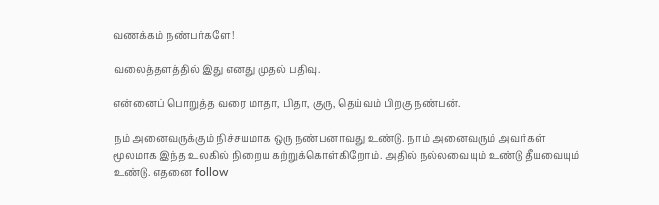வணக்கம் நண்பர்களே!

வலைத்தளத்தில் இது எனது முதல் பதிவு.

என்னைப் பொறுத்த வரை மாதா, பிதா, குரு, தெய்வம் பிறகு நண்பன்.

நம் அனைவருக்கும் நிச்சயமாக ஒரு நண்பனாவது உண்டு. நாம் அனைவரும் அவர்கள் மூலமாக இந்த உலகில் நிறைய கற்றுக்கொள்கிறோம். அதில் நல்லவையும் உண்டு தீயவையும் உண்டு. எதனை follow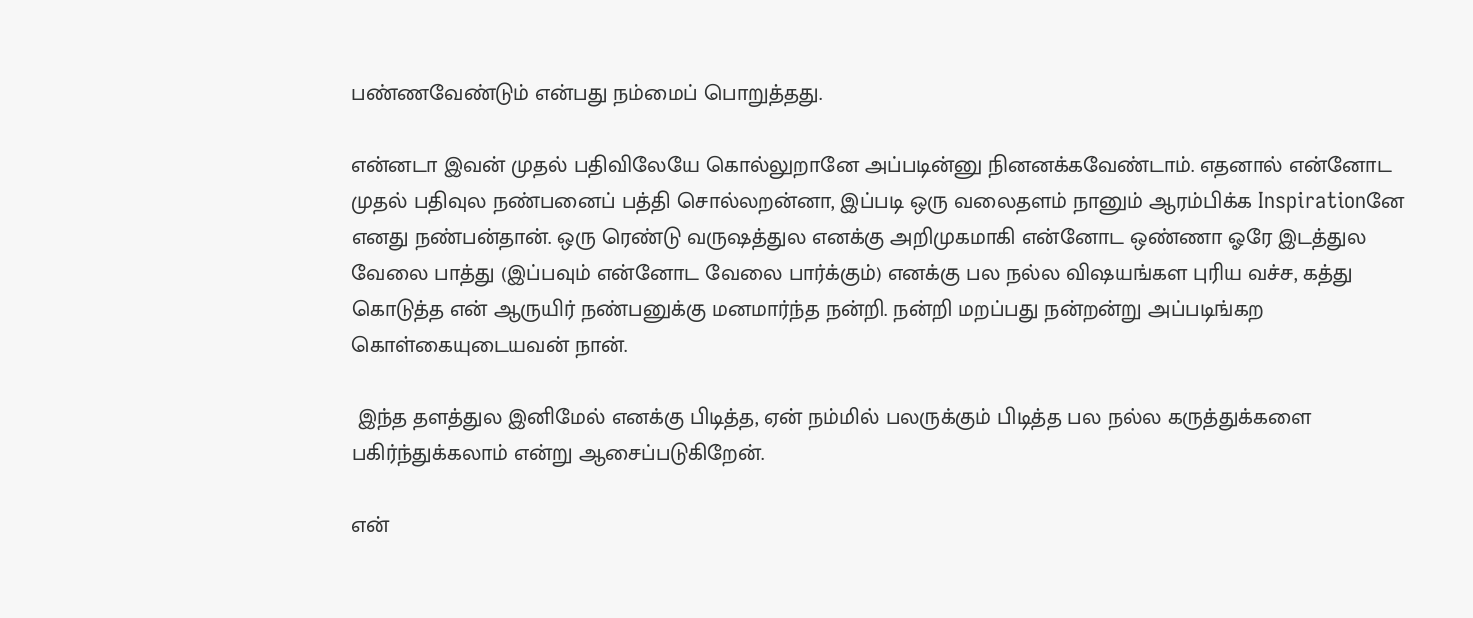பண்ணவேண்டும் என்பது நம்மைப் பொறுத்தது.

என்னடா இவன் முதல் பதிவிலேயே கொல்லுறானே அப்படின்னு நினனக்கவேண்டாம். எதனால் என்னோட முதல் பதிவுல நண்பனைப் பத்தி சொல்லறன்னா, இப்படி ஒரு வலைதளம் நானும் ஆரம்பிக்க Inspirationனே எனது நண்பன்தான். ஒரு ரெண்டு வருஷத்துல எனக்கு அறிமுகமாகி என்னோட ஒண்ணா ஓரே இடத்துல வேலை பாத்து (இப்பவும் என்னோட வேலை பார்க்கும்) எனக்கு பல நல்ல விஷயங்கள புரிய வச்ச, கத்து கொடுத்த என் ஆருயிர் நண்பனுக்கு மனமார்ந்த நன்றி. நன்றி மறப்பது நன்றன்று அப்படிங்கற கொள்கையுடையவன் நான்.

 இந்த தளத்துல இனிமேல் எனக்கு பிடித்த, ஏன் நம்மில் பலருக்கும் பிடித்த பல நல்ல கருத்துக்களை பகிர்ந்துக்கலாம் என்று ஆசைப்படுகிறேன்.

என்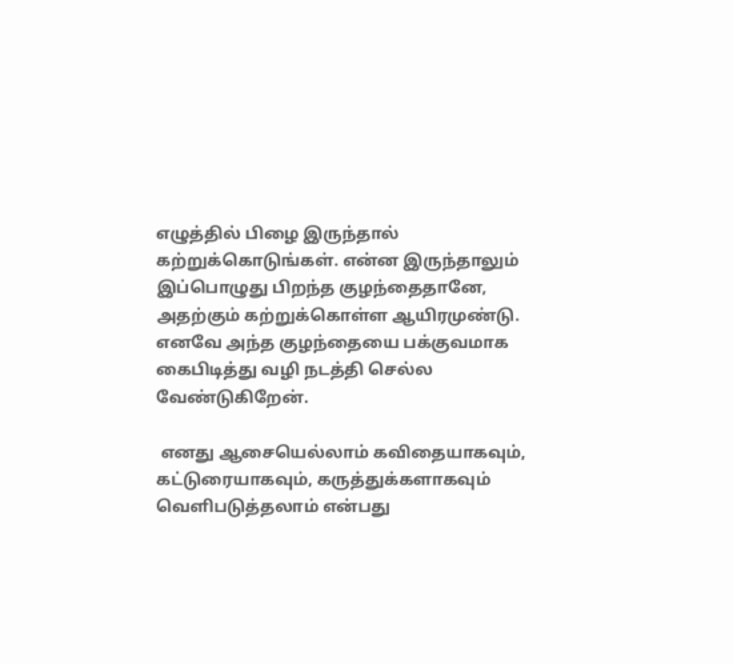எழுத்தில் பிழை இருந்தால் கற்றுக்கொடுங்கள். என்ன இருந்தாலும் இப்பொழுது பிறந்த குழந்தைதானே, அதற்கும் கற்றுக்கொள்ள ஆயிரமுண்டு. எனவே அந்த குழந்தையை பக்குவமாக கைபிடித்து வழி நடத்தி செல்ல வேண்டுகிறேன்.

 எனது ஆசையெல்லாம் கவிதையாகவும், கட்டுரையாகவும், கருத்துக்களாகவும் வெளிபடுத்தலாம் என்பது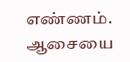எண்ணம்.  ஆசையை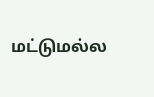மட்டுமல்ல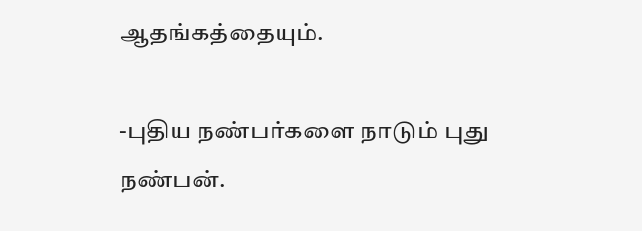ஆதங்கத்தையும்.

-புதிய நண்பர்களை நாடும் புது நண்பன்.